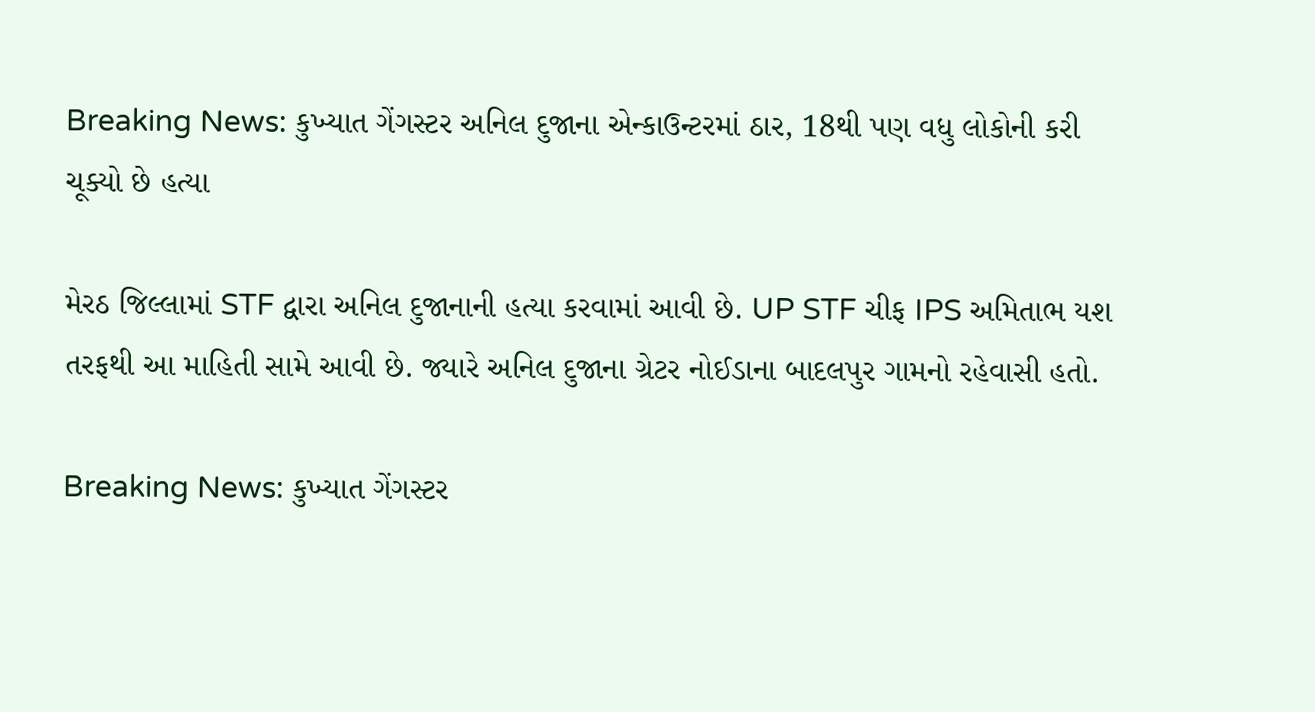Breaking News: કુખ્યાત ગેંગસ્ટર અનિલ દુજાના એન્કાઉન્ટરમાં ઠાર, 18થી પણ વધુ લોકોની કરી ચૂક્યો છે હત્યા

મેરઠ જિલ્લામાં STF દ્વારા અનિલ દુજાનાની હત્યા કરવામાં આવી છે. UP STF ચીફ IPS અમિતાભ યશ તરફથી આ માહિતી સામે આવી છે. જ્યારે અનિલ દુજાના ગ્રેટર નોઈડાના બાદલપુર ગામનો રહેવાસી હતો.

Breaking News: કુખ્યાત ગેંગસ્ટર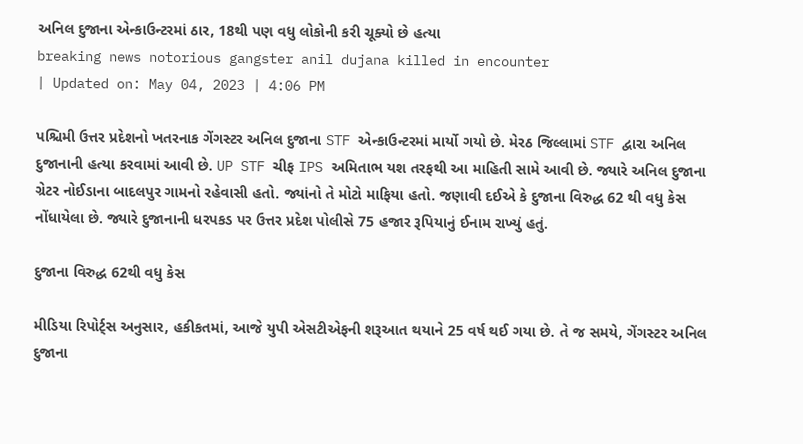અનિલ દુજાના એન્કાઉન્ટરમાં ઠાર, 18થી પણ વધુ લોકોની કરી ચૂક્યો છે હત્યા
breaking news notorious gangster anil dujana killed in encounter
| Updated on: May 04, 2023 | 4:06 PM

પશ્ચિમી ઉત્તર પ્રદેશનો ખતરનાક ગેંગસ્ટર અનિલ દુજાના STF એન્કાઉન્ટરમાં માર્યો ગયો છે. મેરઠ જિલ્લામાં STF દ્વારા અનિલ દુજાનાની હત્યા કરવામાં આવી છે. UP STF ચીફ IPS અમિતાભ યશ તરફથી આ માહિતી સામે આવી છે. જ્યારે અનિલ દુજાના ગ્રેટર નોઈડાના બાદલપુર ગામનો રહેવાસી હતો. જ્યાંનો તે મોટો માફિયા હતો. જણાવી દઈએ કે દુજાના વિરુદ્ધ 62 થી વધુ કેસ નોંધાયેલા છે. જ્યારે દુજાનાની ધરપકડ પર ઉત્તર પ્રદેશ પોલીસે 75 હજાર રૂપિયાનું ઈનામ રાખ્યું હતું.

દુજાના વિરુદ્ધ 62થી વધુ કેસ

મીડિયા રિપોર્ટ્સ અનુસાર, હકીકતમાં, આજે યુપી એસટીએફની શરૂઆત થયાને 25 વર્ષ થઈ ગયા છે. તે જ સમયે, ગેંગસ્ટર અનિલ દુજાના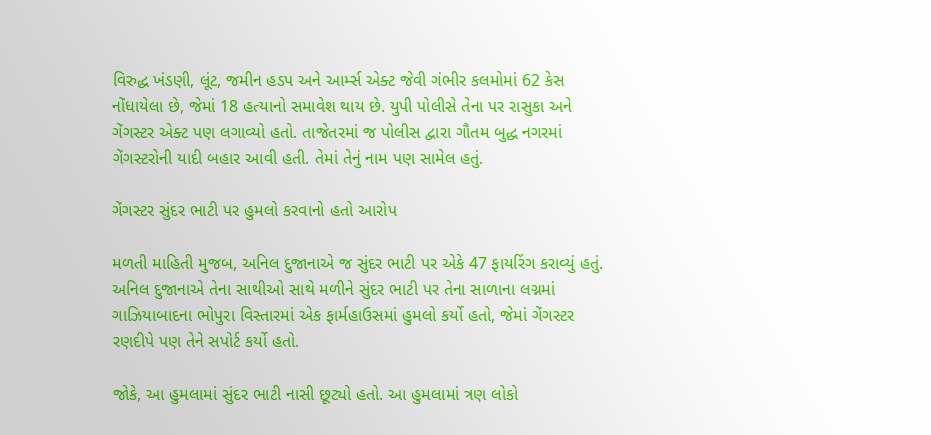વિરુદ્ધ ખંડણી, લૂંટ, જમીન હડપ અને આર્મ્સ એક્ટ જેવી ગંભીર કલમોમાં 62 કેસ નોંધાયેલા છે, જેમાં 18 હત્યાનો સમાવેશ થાય છે. યુપી પોલીસે તેના પર રાસુકા અને ગેંગસ્ટર એક્ટ પણ લગાવ્યો હતો. તાજેતરમાં જ પોલીસ દ્વારા ગૌતમ બુદ્ધ નગરમાં ગેંગસ્ટરોની યાદી બહાર આવી હતી. તેમાં તેનું નામ પણ સામેલ હતું.

ગેંગસ્ટર સુંદર ભાટી પર હુમલો કરવાનો હતો આરોપ

મળતી માહિતી મુજબ, અનિલ દુજાનાએ જ સુંદર ભાટી પર એકે 47 ફાયરિંગ કરાવ્યું હતું. અનિલ દુજાનાએ તેના સાથીઓ સાથે મળીને સુંદર ભાટી પર તેના સાળાના લગ્નમાં ગાઝિયાબાદના ભોપુરા વિસ્તારમાં એક ફાર્મહાઉસમાં હુમલો કર્યો હતો, જેમાં ગેંગસ્ટર રણદીપે પણ તેને સપોર્ટ કર્યો હતો.

જોકે, આ હુમલામાં સુંદર ભાટી નાસી છૂટ્યો હતો. આ હુમલામાં ત્રણ લોકો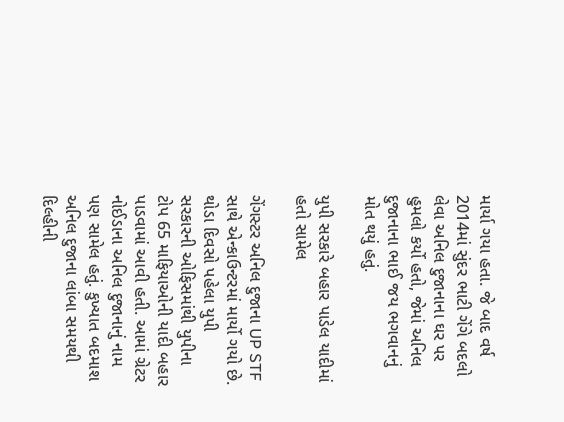માર્યા ગયા હતા. જે બાદ વર્ષ 2014માં સુંદર ભાટી ગેંગે બદલો લેવા અનિલ દુજાનાના ઘર પર હુમલો કર્યો હતો, જેમાં અનિલ દુજાનાના ભાઈ જય ભગવાનનું મોત થયું હતું.

યુપી સરકારે બહાર પાડેલ યાદીમાં હતો સામેલ

ગેંગસ્ટર અનિલ દુજાના UP STF સાથે એન્કાઉન્ટરમાં માર્યો ગયો છે. થોડા દિવસો પહેલા યુપી સરકારની ઓફિસમાંથી યુપીના ટોપ 65 માફિયાઓની યાદી બહાર પાડવામાં આવી હતી. આમાં ગ્રેટર નોઈડાના અનિલ દુજાનાનું નામ પણ સામેલ હતું. કુખ્યાત બદમાશ અનિલ દુજાના લાંબા સમયથી દિલ્હીની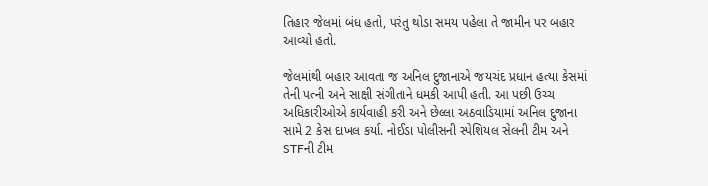તિહાર જેલમાં બંધ હતો, પરંતુ થોડા સમય પહેલા તે જામીન પર બહાર આવ્યો હતો.

જેલમાંથી બહાર આવતા જ અનિલ દુજાનાએ જયચંદ પ્રધાન હત્યા કેસમાં તેની પત્ની અને સાક્ષી સંગીતાને ધમકી આપી હતી. આ પછી ઉચ્ચ અધિકારીઓએ કાર્યવાહી કરી અને છેલ્લા અઠવાડિયામાં અનિલ દુજાના સામે 2 કેસ દાખલ કર્યા. નોઈડા પોલીસની સ્પેશિયલ સેલની ટીમ અને STFની ટીમ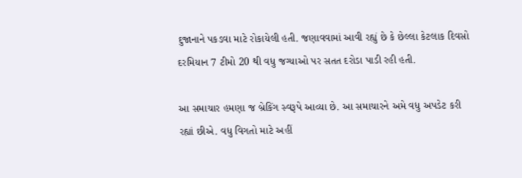દુજાનાને પકડવા માટે રોકાયેલી હતી. જણાવવામાં આવી રહ્યું છે કે છેલ્લા કેટલાક દિવસો દરમિયાન 7 ટીમો 20 થી વધુ જગ્યાઓ પર સતત દરોડા પાડી રહી હતી.

આ સમાચાર હમણા જ બ્રેકિંગ સ્વરૂપે આવ્યા છે. આ સમાચારને અમે વધુ અપડેટ કરી રહ્યાં છીએ. વધુ વિગતો માટે અહીં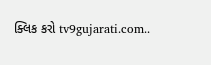ક્લિક કરો tv9gujarati.com..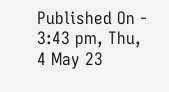Published On - 3:43 pm, Thu, 4 May 23